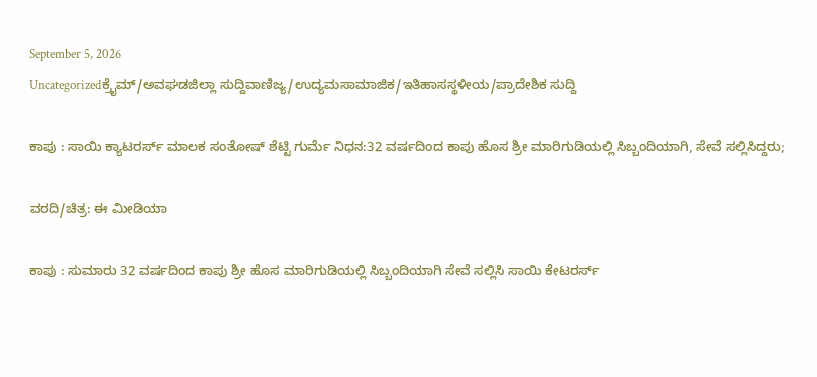September 5, 2026
Uncategorizedಕ್ರೈಮ್/ಅವಘಡಜಿಲ್ಲಾ ಸುದ್ದಿವಾಣಿಜ್ಯ/ಉದ್ಯಮಸಾಮಾಜಿಕ/ಇತಿಹಾಸಸ್ಥಳೀಯ/ಪ್ರಾದೇಶಿಕ ಸುದ್ದಿ

ಕಾಪು : ಸಾಯಿ ಕ್ಯಾಟರರ್ಸ್‌ ಮಾಲಕ ಸಂತೋಷ್ ಶೆಟ್ಟಿ ಗುರ್ಮೆ ನಿಧನ:32 ವರ್ಷದಿಂದ ಕಾಪು ಹೊಸ ಶ್ರೀ ಮಾರಿಗುಡಿಯಲ್ಲಿ ಸಿಬ್ಬಂದಿಯಾಗಿ, ಸೇವೆ ಸಲ್ಲಿಸಿದ್ದರು;

ವರದಿ/ಚಿತ್ರ: ಈ ಮೀಡಿಯಾ

ಕಾಪು : ಸುಮಾರು 32 ವರ್ಷದಿಂದ ಕಾಪು ಶ್ರೀ ಹೊಸ ಮಾರಿಗುಡಿಯಲ್ಲಿ ಸಿಬ್ಬಂದಿಯಾಗಿ ಸೇವೆ ಸಲ್ಲಿಸಿ ಸಾಯಿ ಕೇಟರರ್ಸ್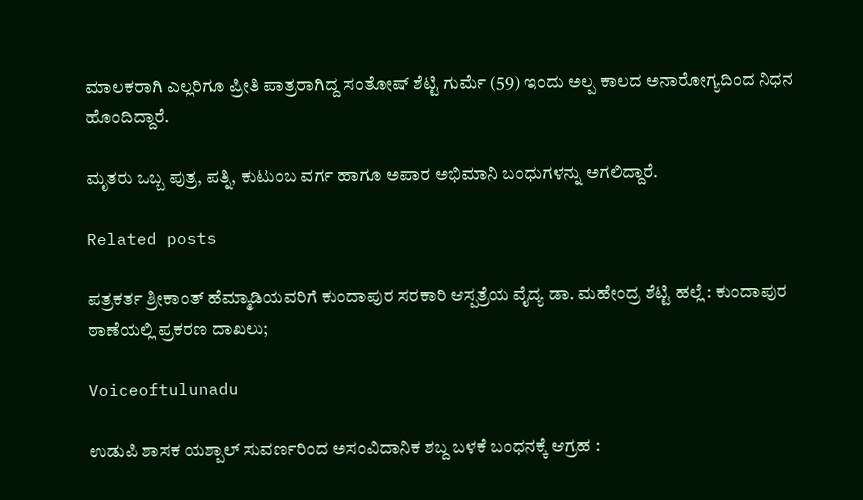ಮಾಲಕರಾಗಿ ಎಲ್ಲರಿಗೂ ಪ್ರೀತಿ ಪಾತ್ರರಾಗಿದ್ದ ಸಂತೋಷ್ ಶೆಟ್ಟಿ ಗುರ್ಮೆ (59) ಇಂದು ಅಲ್ಪ ಕಾಲದ ಅನಾರೋಗ್ಯದಿಂದ ನಿಧನ ಹೊಂದಿದ್ದಾರೆ.

ಮೃತರು ಒಬ್ಬ ಪುತ್ರ, ಪತ್ನಿ, ಕುಟುಂಬ ವರ್ಗ ಹಾಗೂ ಅಪಾರ ಅಭಿಮಾನಿ ಬಂಧುಗಳನ್ನು ಅಗಲಿದ್ದಾರೆ.

Related posts

ಪತ್ರಕರ್ತ ಶ್ರೀಕಾಂತ್ ಹೆಮ್ಮಾಡಿಯವರಿಗೆ ಕುಂದಾಪುರ ಸರಕಾರಿ ಆಸ್ಪತ್ರೆಯ ವೈದ್ಯ ಡಾ. ಮಹೇಂದ್ರ ಶೆಟ್ಟಿ ಹಲ್ಲೆ : ಕುಂದಾಪುರ ಠಾಣೆಯಲ್ಲಿ ಪ್ರಕರಣ ದಾಖಲು;

Voiceoftulunadu

ಉಡುಪಿ ಶಾಸಕ ಯಶ್ಪಾಲ್ ಸುವರ್ಣರಿಂದ ಅಸಂವಿದಾನಿಕ ಶಬ್ದ ಬಳಕೆ ಬಂಧನಕ್ಕೆ ಆಗ್ರಹ :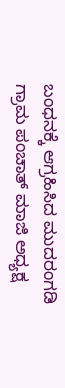ಬಂಧನಕ್ಕೆ ಆಗ್ರಹಿಸಿದ ಮುದರಂಗಡಿ ಗ್ರಾಮ ಪಂಚಾತ್ ಮಾಜಿ ಅಧ್ಯಕ್ಷ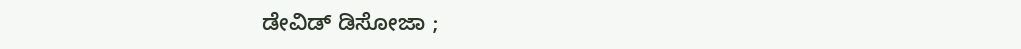ಡೇವಿಡ್‌ ಡಿಸೋಜಾ ;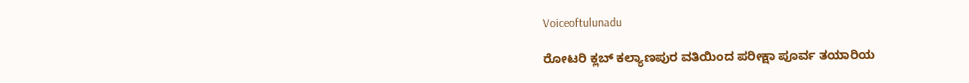Voiceoftulunadu

ರೋಟರಿ ಕ್ಲಬ್ ಕಲ್ಯಾಣಪುರ ವತಿಯಿಂದ ಪರೀಕ್ಷಾ ಪೂರ್ವ ತಯಾರಿಯ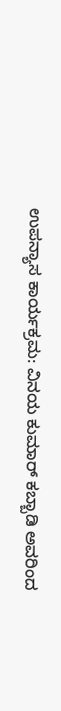ಉಪನ್ಯಾಸ ಕಾರ್ಯಕ್ರಮ: ವಿನಯ ಕುಮಾ‌ರ್ ಕಬ್ಬಾಡಿ ಅವರಿಂದ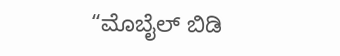“ಮೊಬೈಲ್ ಬಿಡಿ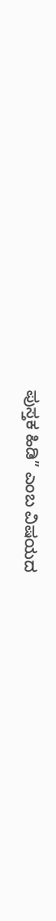ಪುಸ್ತಕ ಹಿಡಿ” ಎಂಬ ವಿಷಯದ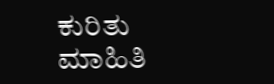ಕುರಿತು ಮಾಹಿತಿ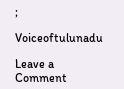;

Voiceoftulunadu

Leave a Comment